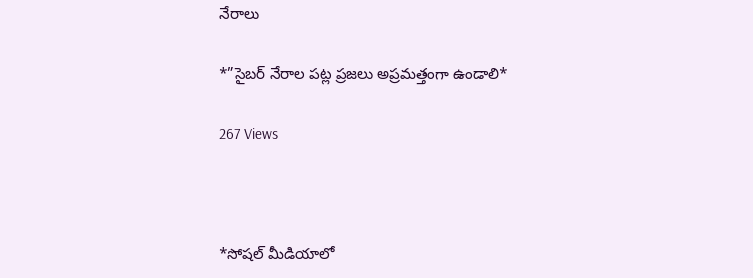నేరాలు

*”సైబర్ నేరాల పట్ల ప్రజలు అప్రమత్తంగా ఉండాలి*

267 Views



*సోషల్ మీడియాలో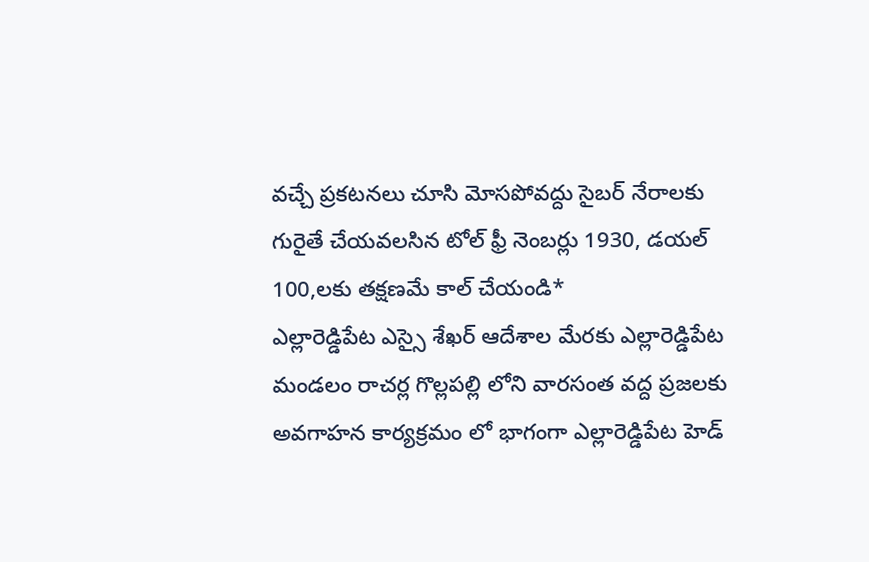వచ్చే ప్రకటనలు చూసి మోసపోవద్దు సైబర్ నేరాలకు గురైతే చేయవలసిన టోల్ ఫ్రీ నెంబర్లు 1930, డయల్ 100,లకు తక్షణమే కాల్ చేయండి*                                         ఎల్లారెడ్డిపేట ఎస్సై శేఖర్ ఆదేశాల మేరకు ఎల్లారెడ్డిపేట మండలం రాచర్ల గొల్లపల్లి లోని వారసంత వద్ద ప్రజలకు అవగాహన కార్యక్రమం లో భాగంగా ఎల్లారెడ్డిపేట హెడ్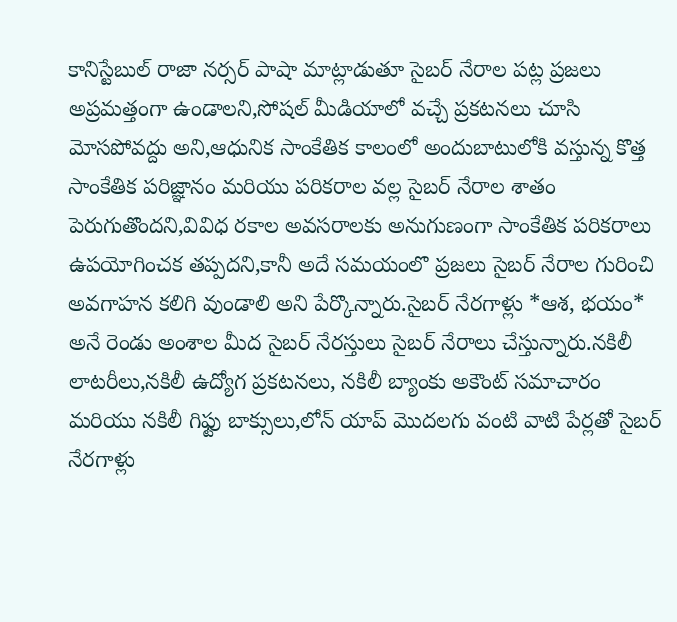కానిస్టేబుల్ రాజా నర్సర్ పాషా మాట్లాడుతూ సైబర్ నేరాల పట్ల ప్రజలు అప్రమత్తంగా ఉండాలని,సోషల్ మీడియాలో వచ్చే ప్రకటనలు చూసి మోసపోవద్దు అని,ఆధునిక సాంకేతిక కాలంలో అందుబాటులోకి వస్తున్న కొత్త సాంకేతిక పరిజ్ఞానం మరియు పరికరాల వల్ల సైబర్ నేరాల శాతం పెరుగుతొందని,వివిధ రకాల అవసరాలకు అనుగుణంగా సాంకేతిక పరికరాలు ఉపయోగించక తప్పదని,కానీ అదే సమయంలొ ప్రజలు సైబర్ నేరాల గురించి అవగాహన కలిగి వుండాలి అని పేర్కొన్నారు.సైబర్ నేరగాళ్లు *ఆశ, భయం* అనే రెండు అంశాల మీద సైబర్ నేరస్తులు సైబర్ నేరాలు చేస్తున్నారు.నకిలీ లాటరీలు,నకిలీ ఉద్యోగ ప్రకటనలు, నకిలీ బ్యాంకు అకౌంట్ సమాచారం మరియు నకిలీ గిఫ్టు బాక్సులు,లోన్ యాప్ మొదలగు వంటి వాటి పేర్లతో సైబర్ నేరగాళ్లు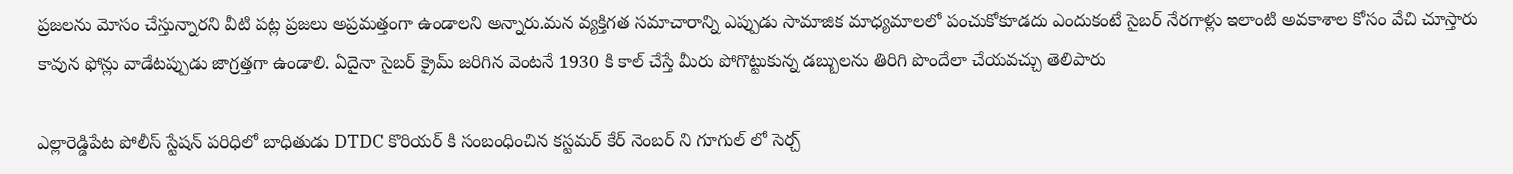ప్రజలను మోసం చేస్తున్నారని వీటి పట్ల ప్రజలు అప్రమత్తంగా ఉండాలని అన్నారు.మన వ్యక్తిగత సమాచారాన్ని ఎప్పుడు సామాజిక మాధ్యమాలలో పంచుకోకూడదు ఎందుకంటే సైబర్ నేరగాళ్లు ఇలాంటి అవకాశాల కోసం వేచి చూస్తారు కావున ఫోన్లు వాడేటప్పుడు జాగ్రత్తగా ఉండాలి. ఏదైనా సైబర్ క్రైమ్ జరిగిన వెంటనే 1930 కి కాల్ చేస్తే మీరు పోగొట్టుకున్న డబ్బులను తిరిగి పొందేలా చేయవచ్చు తెలిపారు

ఎల్లారెడ్డిపేట పోలీస్ స్టేషన్ పరిధిలో బాధితుడు DTDC కొరియర్ కి సంబంధించిన కస్టమర్ కేర్ నెంబర్ ని గూగుల్ లో సెర్చ్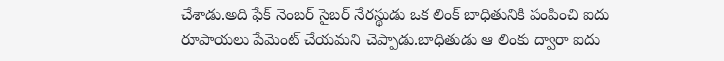చేశాడు.అది ఫేక్ నెంబర్ సైబర్ నేరస్థుడు ఒక లింక్ బాధితునికి పంపించి ఐదు రూపాయలు పేమెంట్ చేయమని చెప్పాడు.బాధితుడు ఆ లింకు ద్వారా ఐదు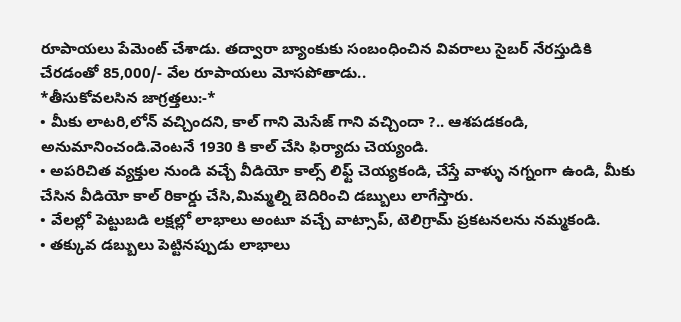రూపాయలు పేమెంట్ చేశాడు. తద్వారా బ్యాంకుకు సంబంధించిన వివరాలు సైబర్ నేరస్తుడికి చేరడంతో 85,000/- వేల రూపాయలు మోసపోతాడు..
*తీసుకోవలసిన జాగ్రత్తలు:-*
• మీకు లాటరి,లోన్ వచ్చిందని, కాల్ గాని మెసేజ్ గాని వచ్చిందా ?.. ఆశపడకండి, అనుమానించండి.వెంటనే 1930 కి కాల్ చేసి ఫిర్యాదు చెయ్యండి.
• అపరిచిత వ్యక్తుల నుండి వచ్చే వీడియో కాల్స్ లిఫ్ట్ చెయ్యకండి, చేస్తే వాళ్ళు నగ్నంగా ఉండి, మీకు చేసిన వీడియో కాల్ రికార్డు చేసి,మిమ్మల్ని బెదిరించి డబ్బులు లాగేస్తారు.
• వేలల్లో పెట్టుబడి లక్షల్లో లాభాలు అంటూ వచ్చే వాట్సాప్, టెలిగ్రామ్ ప్రకటనలను నమ్మకండి.
• తక్కువ డబ్బులు పెట్టినప్పుడు లాభాలు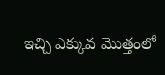ఇచ్చి ఎక్కువ మొత్తంలో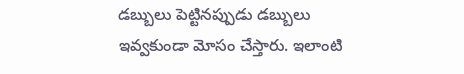డబ్బులు పెట్టినప్పుడు డబ్బులు ఇవ్వకుండా మోసం చేస్తారు. ఇలాంటి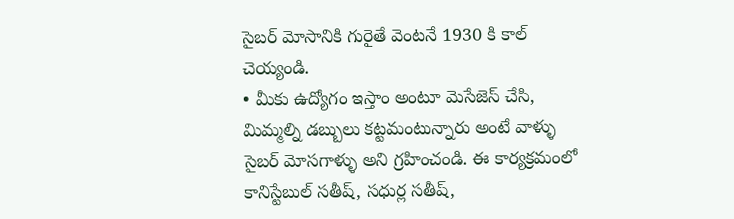సైబర్ మోసానికి గురైతే వెంటనే 1930 కి కాల్ చెయ్యండి.
• మీకు ఉద్యోగం ఇస్తాం అంటూ మెసేజెస్ చేసి, మిమ్మల్ని డబ్బులు కట్టమంటున్నారు అంటే వాళ్ళు సైబర్ మోసగాళ్ళు అని గ్రహించండి. ఈ కార్యక్రమంలో కానిస్టేబుల్ సతీష్, సధుర్ల సతీష్,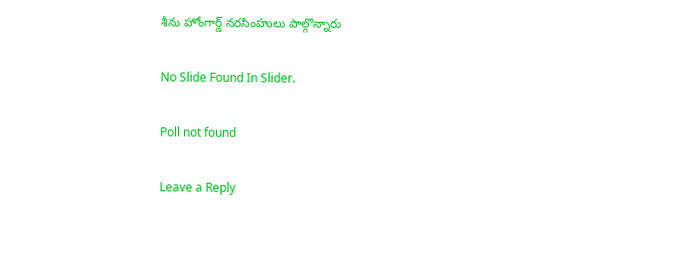శీను హోంగార్డ్ నరసింహులు పాల్గొన్నారు

No Slide Found In Slider.

Poll not found

Leave a Reply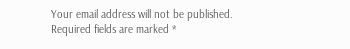Your email address will not be published. Required fields are marked *